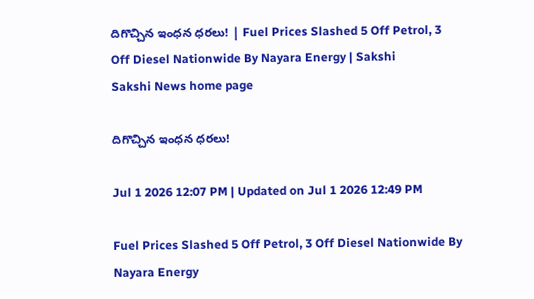దిగొచ్చిన ఇంధన ధరలు! | Fuel Prices Slashed 5 Off Petrol, 3 Off Diesel Nationwide By Nayara Energy | Sakshi
Sakshi News home page

దిగొచ్చిన ఇంధన ధరలు!

Jul 1 2026 12:07 PM | Updated on Jul 1 2026 12:49 PM

Fuel Prices Slashed 5 Off Petrol, 3 Off Diesel Nationwide By Nayara Energy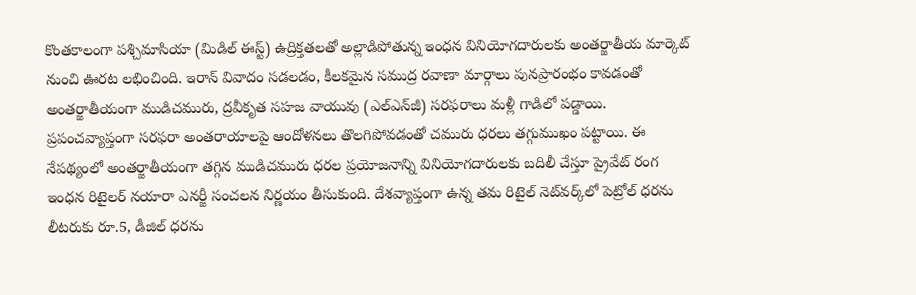కొంతకాలంగా పశ్చిమాసియా (మిడిల్ ఈస్ట్) ఉద్రిక్తతలతో అల్లాడిపోతున్న ఇంధన వినియోగదారులకు అంతర్జాతీయ మార్కెట్ నుంచి ఊరట లభించింది. ఇరాన్ వివాదం సడలడం, కీలకమైన సముద్ర రవాణా మార్గాలు పునప్రారంభం కావడంతో అంతర్జాతీయంగా ముడిచమురు, ద్రవీకృత సహజ వాయువు (ఎల్‌ఎన్‌జీ) సరఫరాలు మళ్లీ గాడిలో పడ్డాయి. ప్రపంచవ్యాప్తంగా సరఫరా అంతరాయాలపై ఆందోళనలు తొలగిపోవడంతో చమురు ధరలు తగ్గుముఖం పట్టాయి. ఈ నేపథ్యంలో అంతర్జాతీయంగా తగ్గిన ముడిచమురు ధరల ప్రయోజనాన్ని వినియోగదారులకు బదిలీ చేస్తూ ప్రైవేట్ రంగ ఇంధన రిటైలర్ నయారా ఎనర్జీ సంచలన నిర్ణయం తీసుకుంది. దేశవ్యాప్తంగా ఉన్న తమ రిటైల్ నెట్‌వర్క్‌లో పెట్రోల్ ధరను లీటరుకు రూ.5, డీజిల్ ధరను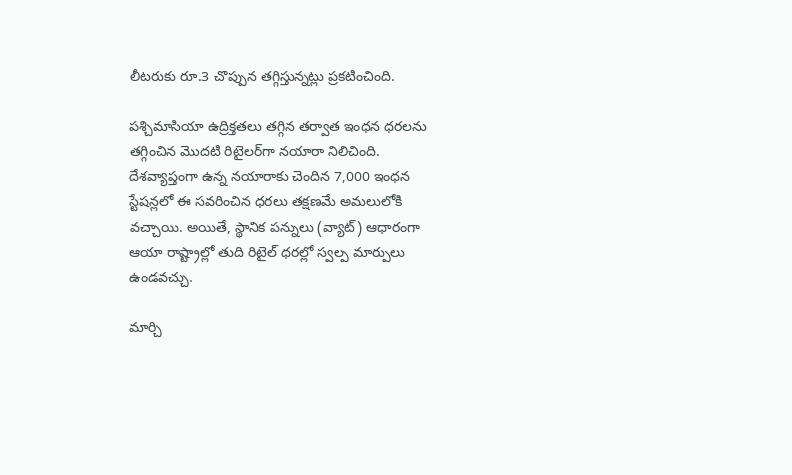లీటరుకు రూ.3 చొప్పున తగ్గిస్తున్నట్లు ప్రకటించింది.

పశ్చిమాసియా ఉద్రిక్తతలు తగ్గిన తర్వాత ఇంధన ధరలను తగ్గించిన మొదటి రిటైలర్‌గా నయారా నిలిచింది. దేశవ్యాప్తంగా ఉన్న నయారాకు చెందిన 7,000 ఇంధన స్టేషన్లలో ఈ సవరించిన ధరలు తక్షణమే అమలులోకి వచ్చాయి. అయితే, స్థానిక పన్నులు (వ్యాట్) ఆధారంగా ఆయా రాష్ట్రాల్లో తుది రిటైల్ ధరల్లో స్వల్ప మార్పులు ఉండవచ్చు.

మార్చి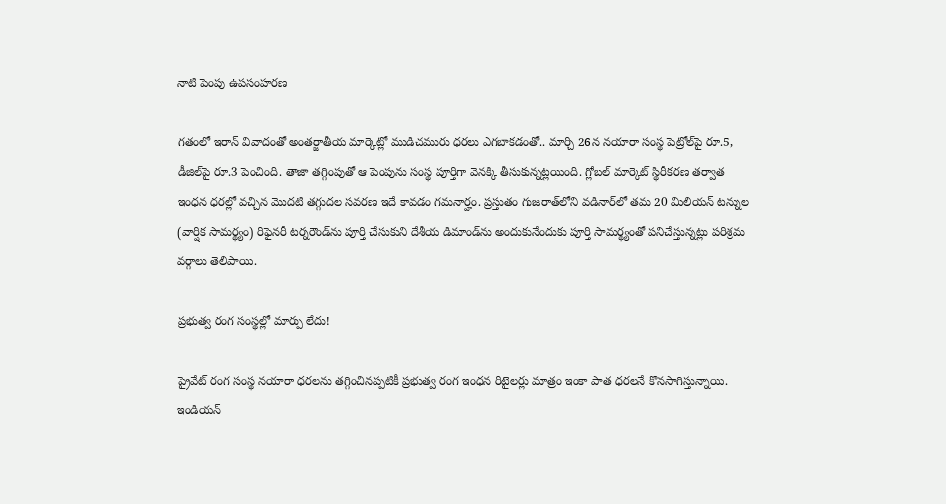నాటి పెంపు ఉపసంహరణ

గతంలో ఇరాన్ వివాదంతో అంతర్జాతీయ మార్కెట్లో ముడిచమురు ధరలు ఎగబాకడంతో.. మార్చి 26న నయారా సంస్థ పెట్రోల్‌పై రూ.5, డీజిల్‌పై రూ.3 పెంచింది. తాజా తగ్గింపుతో ఆ పెంపును సంస్థ పూర్తిగా వెనక్కి తీసుకున్నట్లయింది. గ్లోబల్ మార్కెట్ స్థిరీకరణ తర్వాత ఇంధన ధరల్లో వచ్చిన మొదటి తగ్గుదల సవరణ ఇదే కావడం గమనార్హం. ప్రస్తుతం గుజరాత్‌లోని వడినార్‌లో తమ 20 మిలియన్ టన్నుల (వార్షిక సామర్థ్యం) రిఫైనరీ టర్నరౌండ్‌ను పూర్తి చేసుకుని దేశీయ డిమాండ్‌ను అందుకునేందుకు పూర్తి సామర్థ్యంతో పనిచేస్తున్నట్లు పరిశ్రమ వర్గాలు తెలిపాయి.

ప్రభుత్వ రంగ సంస్థల్లో మార్పు లేదు!

ప్రైవేట్ రంగ సంస్థ నయారా ధరలను తగ్గించినప్పటికీ ప్రభుత్వ రంగ ఇంధన రిటైలర్లు మాత్రం ఇంకా పాత ధరలనే కొనసాగిస్తున్నాయి. ఇండియన్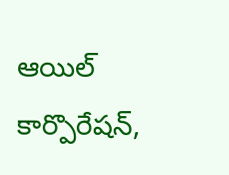ఆయిల్ కార్పొరేషన్,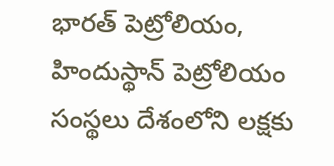భారత్ పెట్రోలియం, హిందుస్థాన్ పెట్రోలియం సంస్థలు దేశంలోని లక్షకు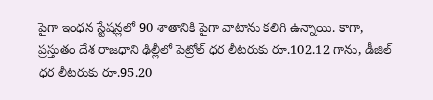పైగా ఇంధన స్టేషన్లలో 90 శాతానికి పైగా వాటాను కలిగి ఉన్నాయి. కాగా, ప్రస్తుతం దేశ రాజధాని ఢిల్లీలో పెట్రోల్ ధర లీటరుకు రూ.102.12 గాను, డీజిల్ ధర లీటరుకు రూ.95.20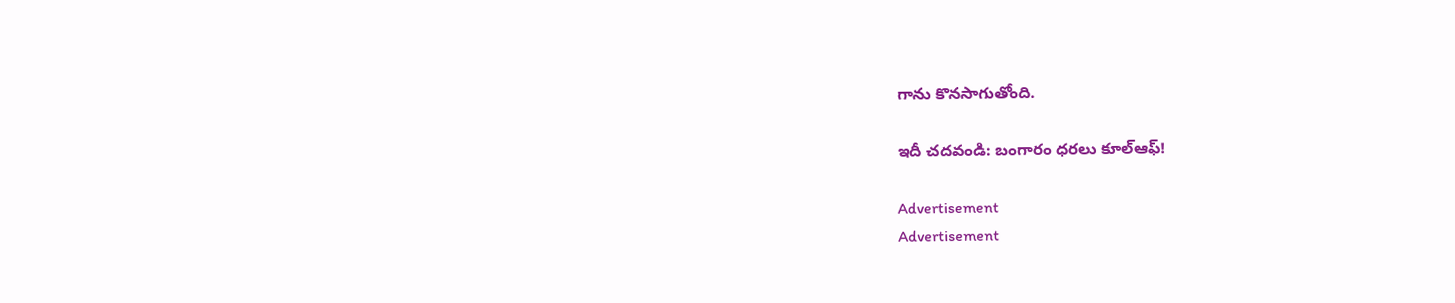గాను కొనసాగుతోంది.

ఇదీ చదవండి: బంగారం ధరలు కూల్‌ఆఫ్‌!

Advertisement
Advertisement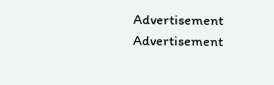Advertisement
Advertisement